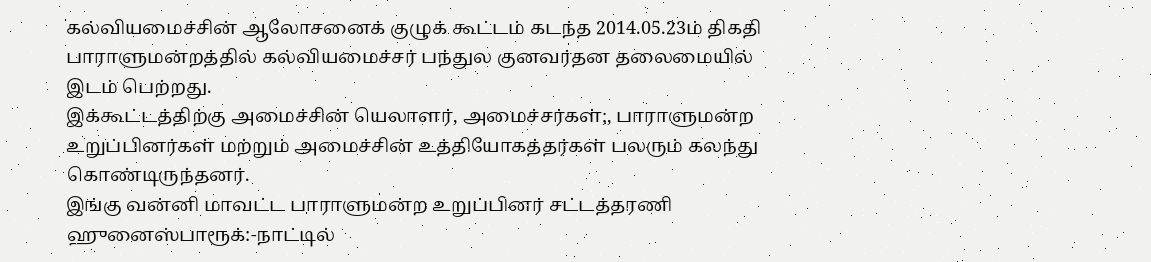கல்வியமைச்சின் ஆலோசனைக் குழுக் கூட்டம் கடந்த 2014.05.23ம் திகதி
பாராளுமன்றத்தில் கல்வியமைச்சர் பந்துல குனவர்தன தலைமையில் இடம் பெற்றது.
இக்கூட்டத்திற்கு அமைச்சின் யெலாளர், அமைச்சர்கள்;, பாராளுமன்ற
உறுப்பினர்கள் மற்றும் அமைச்சின் உத்தியோகத்தர்கள் பலரும் கலந்து
கொண்டிருந்தனர்.
இங்கு வன்னி மாவட்ட பாராளுமன்ற உறுப்பினர் சட்டத்தரணி
ஹுனைஸ்பாரூக்:-நாட்டில்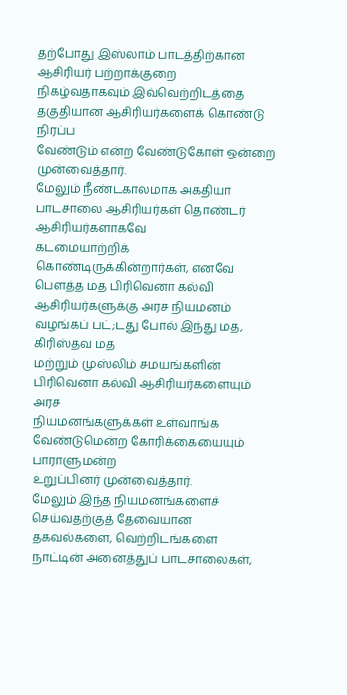தற்போது இஸ்லாம் பாடத்திற்கான ஆசிரியர் பற்றாக்குறை
நிகழ்வதாகவும் இவ்வெற்றிடத்தை தகுதியான ஆசிரியர்களைக் கொண்டு நிரப்ப
வேண்டும் என்ற வேண்டுகோள் ஒன்றை முன்வைத்தார்.
மேலும் நீண்டகாலமாக அகதியா பாடசாலை ஆசிரியர்கள் தொண்டர் ஆசிரியர்களாகவே
கடமையாற்றிக் கொண்டிருக்கின்றார்கள், எனவே பௌத்த மத பிரிவெனா கல்வி
ஆசிரியர்களுக்கு அரச நியமனம் வழங்கப் பட்;டது போல் இந்து மத, கிரிஸ்தவ மத
மற்றும் முஸ்லிம் சமயங்களின் பிரிவெனா கல்வி ஆசிரியர்களையும் அரச
நியமனங்களுக்கள் உள்வாங்க வேண்டுமென்ற கோரிக்கையையும் பாராளுமன்ற
உறுப்பினர் முன்வைத்தார்.
மேலும் இந்த நியமனங்களைச் செய்வதற்குத் தேவையான தகவல்களை, வெற்றிடங்களை
நாட்டின் அனைத்துப் பாடசாலைகள்,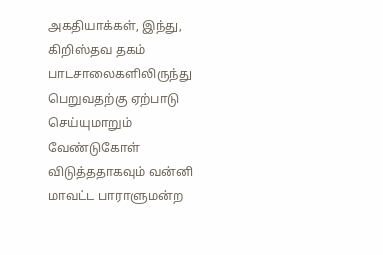அகதியாக்கள், இந்து, கிறிஸ்தவ தகம்
பாடசாலைகளிலிருந்து பெறுவதற்கு ஏற்பாடு செய்யுமாறும் வேண்டுகோள்
விடுத்ததாகவும் வன்னி மாவட்ட பாராளுமன்ற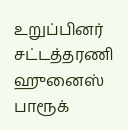உறுப்பினர் சட்டத்தரணி ஹுனைஸ்
பாரூக்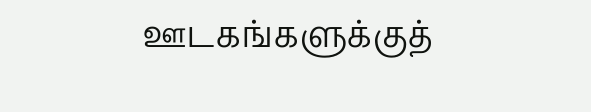ஊடகங்களுக்குத்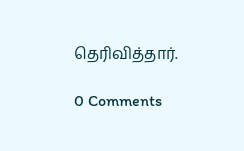தெரிவித்தார்.

0 Comments